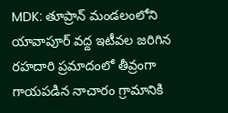MDK: తూప్రాన్ మండలంలోని యావాపూర్ వద్ద ఇటీవల జరిగిన రహదారి ప్రమాదంలో తీవ్రంగా గాయపడిన నాచారం గ్రామానికి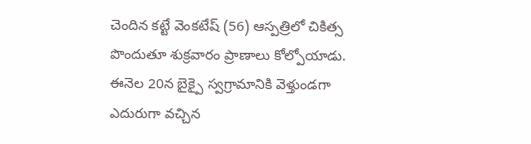చెందిన కట్టే వెంకటేష్ (56) ఆస్పత్రిలో చికిత్స పొందుతూ శుక్రవారం ప్రాణాలు కోల్పోయాడు. ఈనెల 20న బైక్పై స్వగ్రామానికి వెళ్తుండగా ఎదురుగా వచ్చిన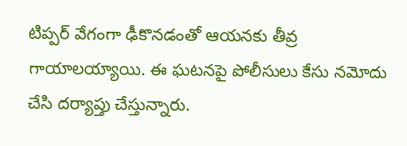టిప్పర్ వేగంగా ఢీకొనడంతో ఆయనకు తీవ్ర గాయాలయ్యాయి. ఈ ఘటనపై పోలీసులు కేసు నమోదు చేసి దర్యాప్తు చేస్తున్నారు.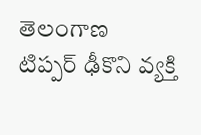తెలంగాణ
టిప్పర్ ఢీకొని వ్యక్తి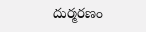దుర్మరణం